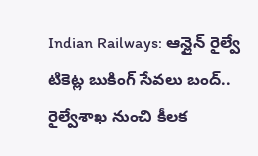Indian Railways: ఆన్లైన్ రైల్వే టికెట్ల బుకింగ్ సేవలు బంద్.. రైల్వేశాఖ నుంచి కీలక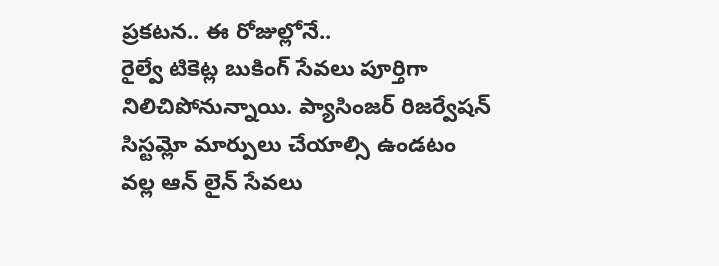ప్రకటన.. ఈ రోజుల్లోనే..
రైల్వే టికెట్ల బుకింగ్ సేవలు పూర్తిగా నిలిచిపోనున్నాయి. ప్యాసింజర్ రిజర్వేషన్ సిస్టమ్లో మార్పులు చేయాల్సి ఉండటం వల్ల ఆన్ లైన్ సేవలు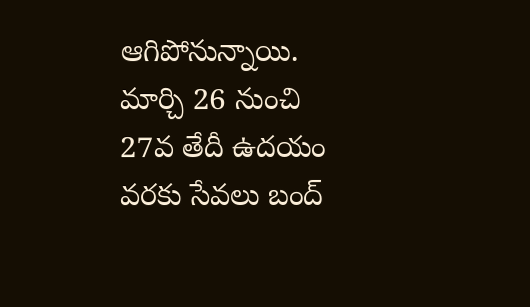ఆగిపోనున్నాయి. మార్చి 26 నుంచి 27వ తేదీ ఉదయం వరకు సేవలు బంద్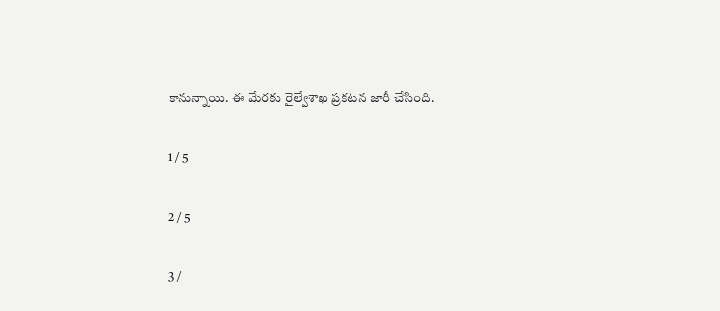కానున్నాయి. ఈ మేరకు రైల్వేశాఖ ప్రకటన జారీ చేసింది.

1 / 5

2 / 5

3 /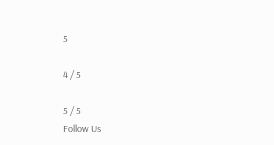5

4 / 5

5 / 5
Follow Us